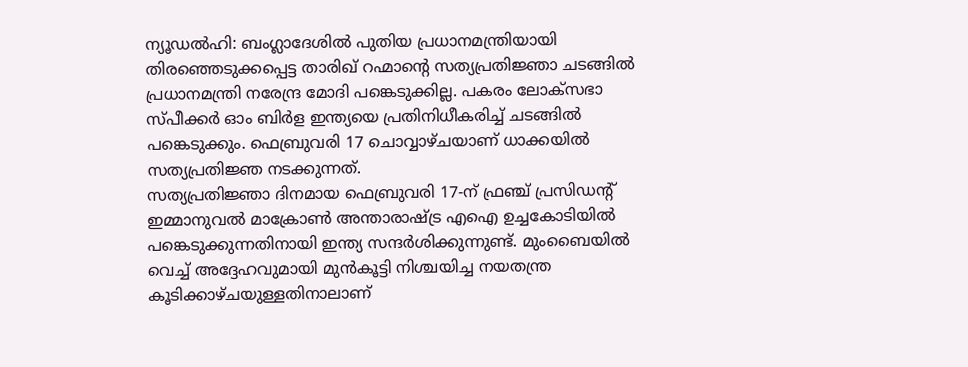ന്യൂഡൽഹി: ബംഗ്ലാദേശിൽ പുതിയ പ്രധാനമന്ത്രിയായി തിരഞ്ഞെടുക്കപ്പെട്ട താരിഖ് റഹ്മാന്റെ സത്യപ്രതിജ്ഞാ ചടങ്ങിൽ പ്രധാനമന്ത്രി നരേന്ദ്ര മോദി പങ്കെടുക്കില്ല. പകരം ലോക്സഭാ സ്പീക്കർ ഓം ബിർള ഇന്ത്യയെ പ്രതിനിധീകരിച്ച് ചടങ്ങിൽ പങ്കെടുക്കും. ഫെബ്രുവരി 17 ചൊവ്വാഴ്ചയാണ് ധാക്കയിൽ സത്യപ്രതിജ്ഞ നടക്കുന്നത്.
സത്യപ്രതിജ്ഞാ ദിനമായ ഫെബ്രുവരി 17-ന് ഫ്രഞ്ച് പ്രസിഡന്റ് ഇമ്മാനുവൽ മാക്രോൺ അന്താരാഷ്ട്ര എഐ ഉച്ചകോടിയിൽ പങ്കെടുക്കുന്നതിനായി ഇന്ത്യ സന്ദർശിക്കുന്നുണ്ട്. മുംബൈയിൽ വെച്ച് അദ്ദേഹവുമായി മുൻകൂട്ടി നിശ്ചയിച്ച നയതന്ത്ര കൂടിക്കാഴ്ചയുള്ളതിനാലാണ്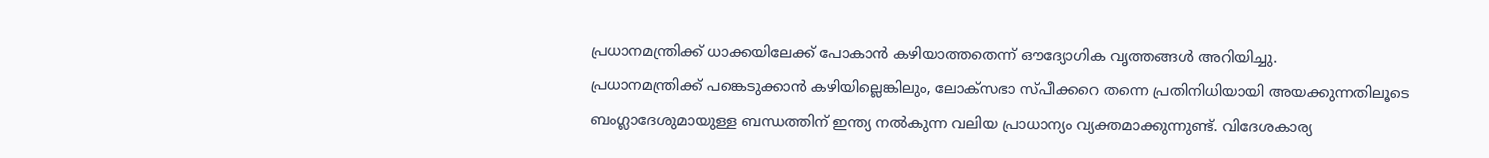പ്രധാനമന്ത്രിക്ക് ധാക്കയിലേക്ക് പോകാൻ കഴിയാത്തതെന്ന് ഔദ്യോഗിക വൃത്തങ്ങൾ അറിയിച്ചു.
പ്രധാനമന്ത്രിക്ക് പങ്കെടുക്കാൻ കഴിയില്ലെങ്കിലും, ലോക്സഭാ സ്പീക്കറെ തന്നെ പ്രതിനിധിയായി അയക്കുന്നതിലൂടെ ബംഗ്ലാദേശുമായുള്ള ബന്ധത്തിന് ഇന്ത്യ നൽകുന്ന വലിയ പ്രാധാന്യം വ്യക്തമാക്കുന്നുണ്ട്. വിദേശകാര്യ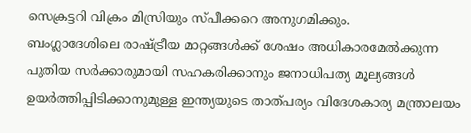സെക്രട്ടറി വിക്രം മിസ്രിയും സ്പീക്കറെ അനുഗമിക്കും.
ബംഗ്ലാദേശിലെ രാഷ്ട്രീയ മാറ്റങ്ങൾക്ക് ശേഷം അധികാരമേൽക്കുന്ന പുതിയ സർക്കാരുമായി സഹകരിക്കാനും ജനാധിപത്യ മൂല്യങ്ങൾ ഉയർത്തിപ്പിടിക്കാനുമുള്ള ഇന്ത്യയുടെ താത്പര്യം വിദേശകാര്യ മന്ത്രാലയം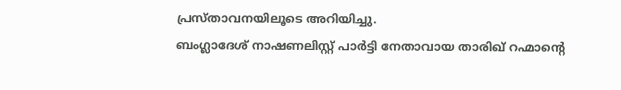പ്രസ്താവനയിലൂടെ അറിയിച്ചു.
ബംഗ്ലാദേശ് നാഷണലിസ്റ്റ് പാർട്ടി നേതാവായ താരിഖ് റഹ്മാന്റെ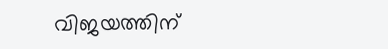വിജയത്തിന്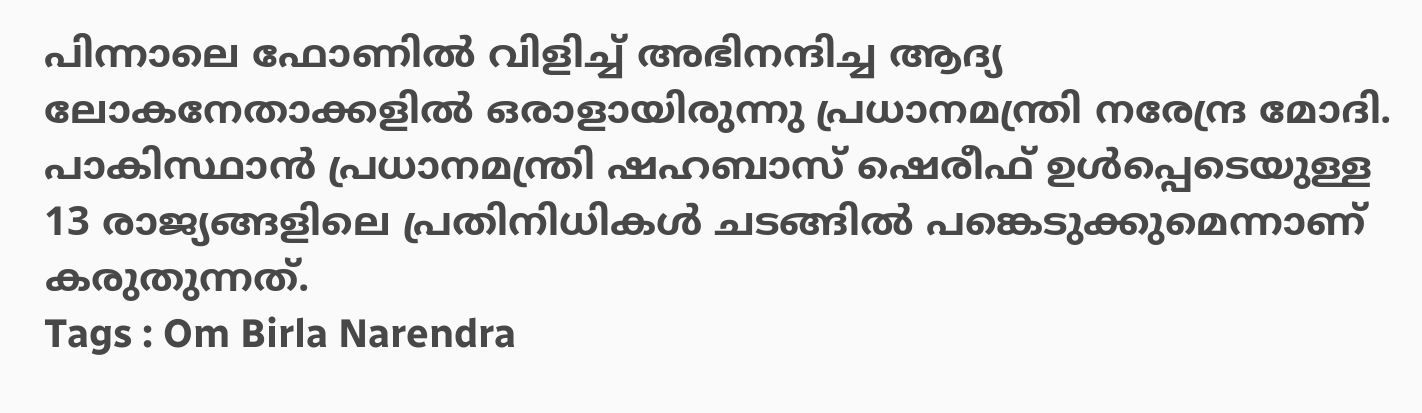പിന്നാലെ ഫോണിൽ വിളിച്ച് അഭിനന്ദിച്ച ആദ്യ ലോകനേതാക്കളിൽ ഒരാളായിരുന്നു പ്രധാനമന്ത്രി നരേന്ദ്ര മോദി. പാകിസ്ഥാൻ പ്രധാനമന്ത്രി ഷഹബാസ് ഷെരീഫ് ഉൾപ്പെടെയുള്ള 13 രാജ്യങ്ങളിലെ പ്രതിനിധികൾ ചടങ്ങിൽ പങ്കെടുക്കുമെന്നാണ് കരുതുന്നത്.
Tags : Om Birla Narendra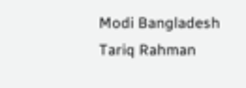Modi Bangladesh Tariq Rahman